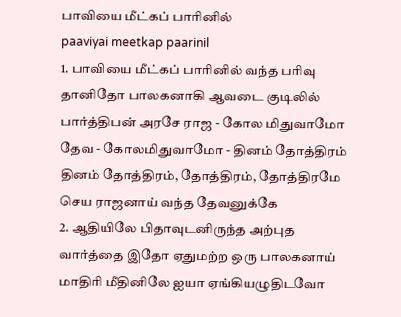பாவியை மீட்கப் பாரினில்
paaviyai meetkap paarinil
1. பாவியை மீட்கப் பாரினில் வந்த பரிவு தானிதோ பாலகனாகி ஆவடை குடிலில் பார்த்திபன் அரசே ராஜ - கோல மிதுவாமோ தேவ - கோலமிதுவாமோ - தினம் தோத்திரம்
தினம் தோத்திரம், தோத்திரம், தோத்திரமே செய ராஜனாய் வந்த தேவனுக்கே
2. ஆதியிலே பிதாவுடனிருந்த அற்புத வார்த்தை இதோ ஏதுமற்ற ஒரு பாலகனாய் மாதிரி மீதினிலே ஐயா ஏங்கியழுதிடவோ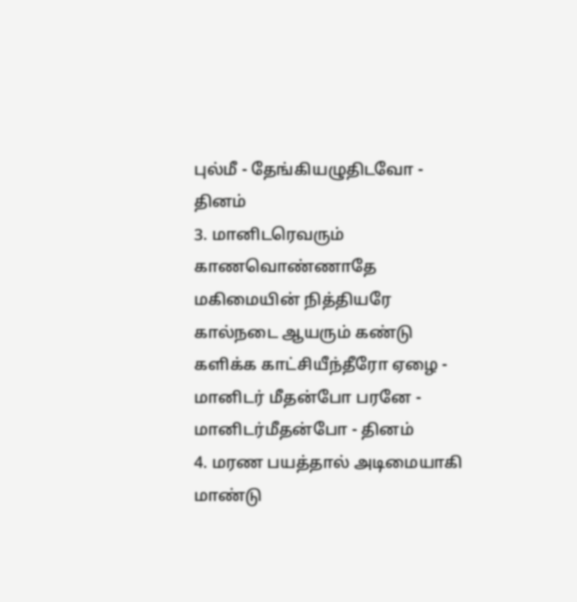புல்மீ - தேங்கியழுதிடவோ - தினம்
3. மானிடரெவரும் காணவொண்ணாதே மகிமையின் நித்தியரே கால்நடை ஆயரும் கண்டு களிக்க காட்சியீந்தீரோ ஏழை - மானிடர் மீதன்போ பரனே - மானிடர்மீதன்போ - தினம்
4. மரண பயத்தால் அடிமையாகி மாண்டு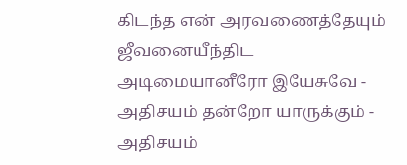கிடந்த என் அரவணைத்தேயும் ஜீவனையீந்திட அடிமையானீரோ இயேசுவே - அதிசயம் தன்றோ யாருக்கும் - அதிசயம்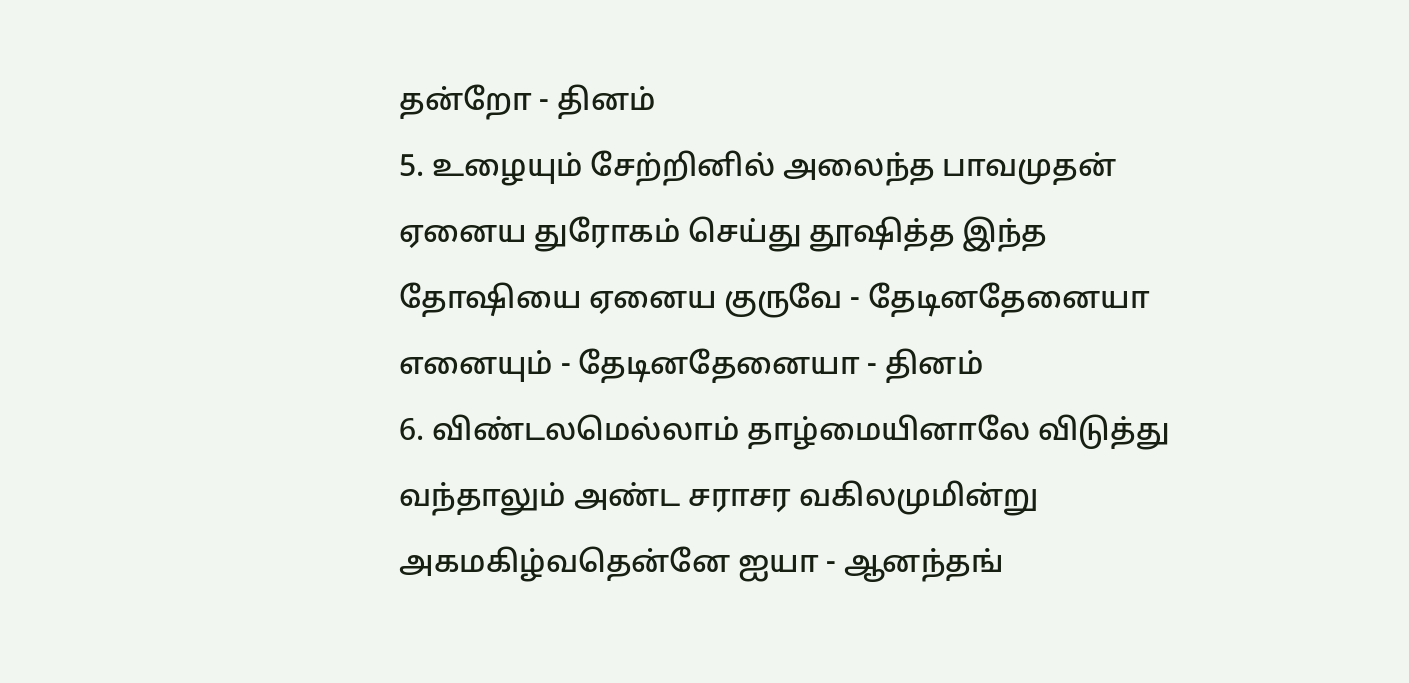தன்றோ - தினம்
5. உழையும் சேற்றினில் அலைந்த பாவமுதன் ஏனைய துரோகம் செய்து தூஷித்த இந்த தோஷியை ஏனைய குருவே - தேடினதேனையா எனையும் - தேடினதேனையா - தினம்
6. விண்டலமெல்லாம் தாழ்மையினாலே விடுத்து வந்தாலும் அண்ட சராசர வகிலமுமின்று அகமகிழ்வதென்னே ஐயா - ஆனந்தங்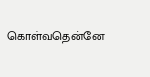கொள்வதென்னே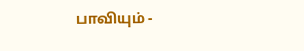பாவியும் -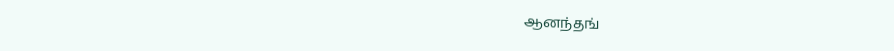ஆனந்தங்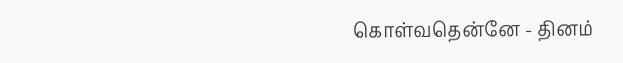கொள்வதென்னே - தினம்